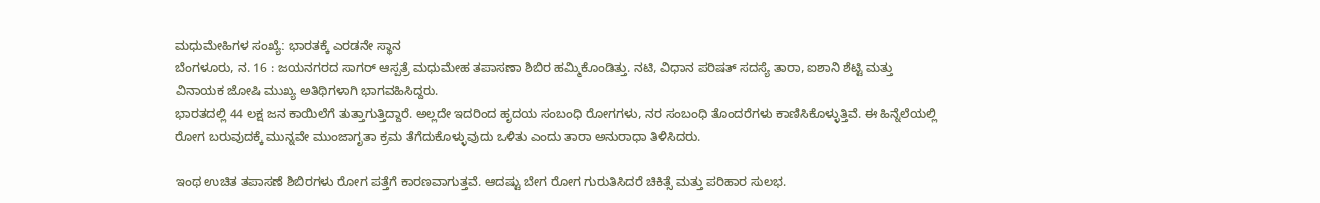ಮಧುಮೇಹಿಗಳ ಸಂಖ್ಯೆː ಭಾರತಕ್ಕೆ ಎರಡನೇ ಸ್ಥಾನ
ಬೆಂಗಳೂರು, ನ. 16 : ಜಯನಗರದ ಸಾಗರ್ ಆಸ್ಪತ್ರೆ ಮಧುಮೇಹ ತಪಾಸಣಾ ಶಿಬಿರ ಹಮ್ಮಿಕೊಂಡಿತ್ತು. ನಟಿ, ವಿಧಾನ ಪರಿಷತ್ ಸದಸ್ಯೆ ತಾರಾ, ಐಶಾನಿ ಶೆಟ್ಟಿ ಮತ್ತು ವಿನಾಯಕ ಜೋಷಿ ಮುಖ್ಯ ಅತಿಥಿಗಳಾಗಿ ಭಾಗವಹಿಸಿದ್ದರು.
ಭಾರತದಲ್ಲಿ 44 ಲಕ್ಷ ಜನ ಕಾಯಿಲೆಗೆ ತುತ್ತಾಗುತ್ತಿದ್ದಾರೆ. ಅಲ್ಲದೇ ಇದರಿಂದ ಹೃದಯ ಸಂಬಂಧಿ ರೋಗಗಳು, ನರ ಸಂಬಂಧಿ ತೊಂದರೆಗಳು ಕಾಣಿಸಿಕೊಳ್ಳುತ್ತಿವೆ. ಈ ಹಿನ್ನೆಲೆಯಲ್ಲಿ ರೋಗ ಬರುವುದಕ್ಕೆ ಮುನ್ನವೇ ಮುಂಜಾಗೃತಾ ಕ್ರಮ ತೆಗೆದುಕೊಳ್ಳುವುದು ಒಳಿತು ಎಂದು ತಾರಾ ಅನುರಾಧಾ ತಿಳಿಸಿದರು.

ಇಂಥ ಉಚಿತ ತಪಾಸಣೆ ಶಿಬಿರಗಳು ರೋಗ ಪತ್ತೆಗೆ ಕಾರಣವಾಗುತ್ತವೆ. ಆದಷ್ಟು ಬೇಗ ರೋಗ ಗುರುತಿಸಿದರೆ ಚಿಕಿತ್ಸೆ ಮತ್ತು ಪರಿಹಾರ ಸುಲಭ.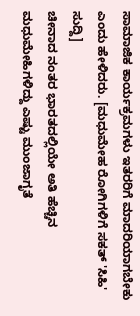ಸಾಮಾಜಿಕ ಕಾರ್ಯಕ್ರಮಗಳು ಇತರರಿಗೆ ಮಾದರಿಯಾಗಬೇಕು ಎಂದು ಹೇಳಿದರು. [ಮಧುಮೇಹ ರೋಗಿಗಳಿಗೆ ಸಕತ್ 'ಸಿಹಿ' ಸುದ್ದಿ]
ಚೀನಾದ ನಂತರ ಭಾರತದಲ್ಲಿಯೇ ಅತಿ ಹೆಚ್ಚಿನ ಮಧುಮೇಹಿಗಳಿದ್ದು ಎಷ್ಟು ಮುಂಜಾಗೃತೆ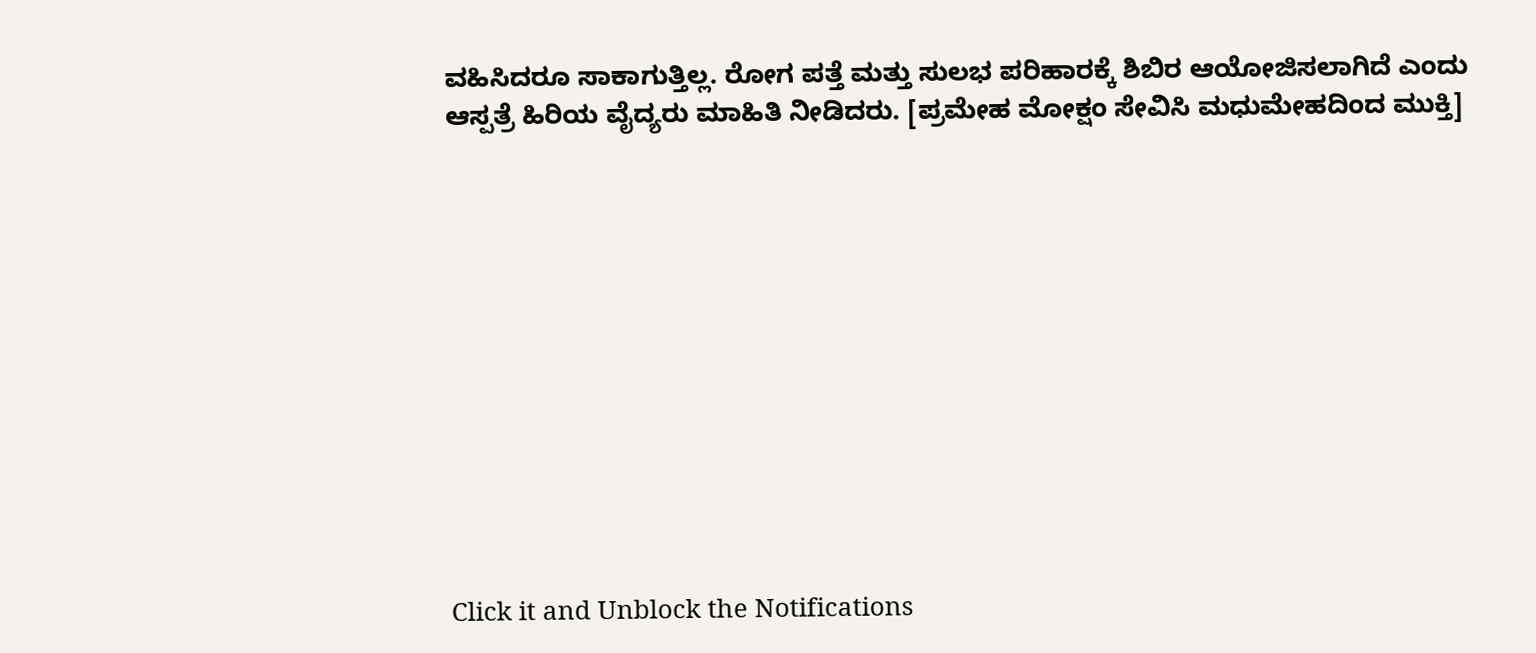ವಹಿಸಿದರೂ ಸಾಕಾಗುತ್ತಿಲ್ಲ. ರೋಗ ಪತ್ತೆ ಮತ್ತು ಸುಲಭ ಪರಿಹಾರಕ್ಕೆ ಶಿಬಿರ ಆಯೋಜಿಸಲಾಗಿದೆ ಎಂದು ಆಸ್ಪತ್ರೆ ಹಿರಿಯ ವೈದ್ಯರು ಮಾಹಿತಿ ನೀಡಿದರು. [ಪ್ರಮೇಹ ಮೋಕ್ಷಂ ಸೇವಿಸಿ ಮಧುಮೇಹದಿಂದ ಮುಕ್ತಿ]












Click it and Unblock the Notifications